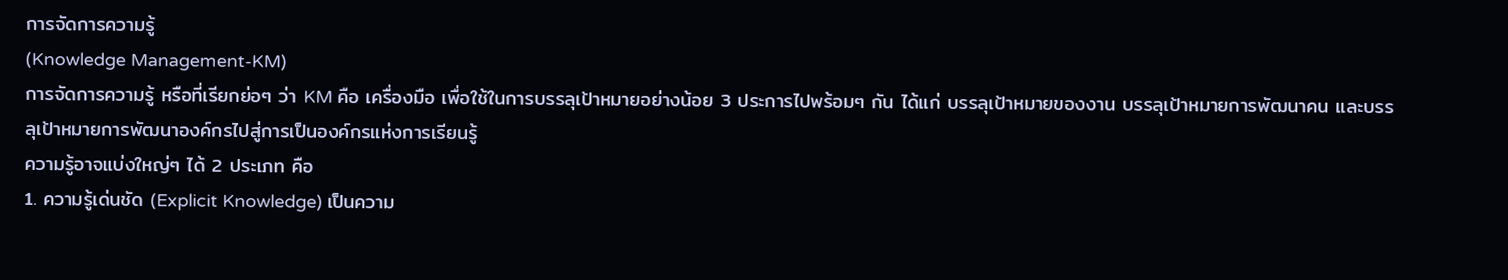การจัดการความรู้
(Knowledge Management-KM)
การจัดการความรู้ หรือที่เรียกย่อๆ ว่า KM คือ เครื่องมือ เพื่อใช้ในการบรรลุเป้าหมายอย่างน้อย 3 ประการไปพร้อมๆ กัน ได้แก่ บรรลุเป้าหมายของงาน บรรลุเป้าหมายการพัฒนาคน และบรรลุเป้าหมายการพัฒนาองค์กรไปสู่การเป็นองค์กรแห่งการเรียนรู้
ความรู้อาจแบ่งใหญ่ๆ ได้ 2 ประเภท คือ
1. ความรู้เด่นชัด (Explicit Knowledge) เป็นความ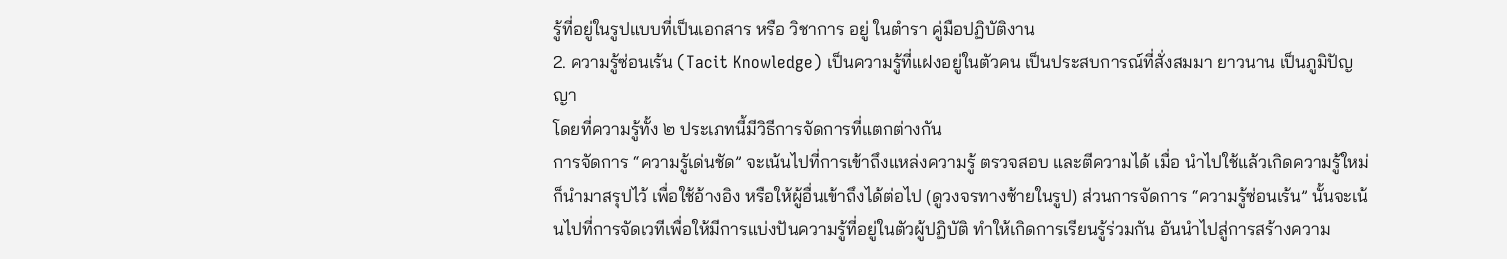รู้ที่อยู่ในรูปแบบที่เป็นเอกสาร หรือ วิชาการ อยู่ ในตำรา คู่มือปฏิบัติงาน
2. ความรู้ซ่อนเร้น (Tacit Knowledge) เป็นความรู้ที่แฝงอยู่ในตัวคน เป็นประสบการณ์ที่สั่งสมมา ยาวนาน เป็นภูมิปัญญา
โดยที่ความรู้ทั้ง ๒ ประเภทนี้มีวิธีการจัดการที่แตกต่างกัน
การจัดการ “ความรู้เด่นชัด” จะเน้นไปที่การเข้าถึงแหล่งความรู้ ตรวจสอบ และตีความได้ เมื่อ นำไปใช้แล้วเกิดความรู้ใหม่ ก็นำมาสรุปไว้ เพื่อใช้อ้างอิง หรือให้ผู้อื่นเข้าถึงได้ต่อไป (ดูวงจรทางซ้ายในรูป) ส่วนการจัดการ “ความรู้ซ่อนเร้น” นั้นจะเน้นไปที่การจัดเวทีเพื่อให้มีการแบ่งปันความรู้ที่อยู่ในตัวผู้ปฏิบัติ ทำให้เกิดการเรียนรู้ร่วมกัน อันนำไปสู่การสร้างความ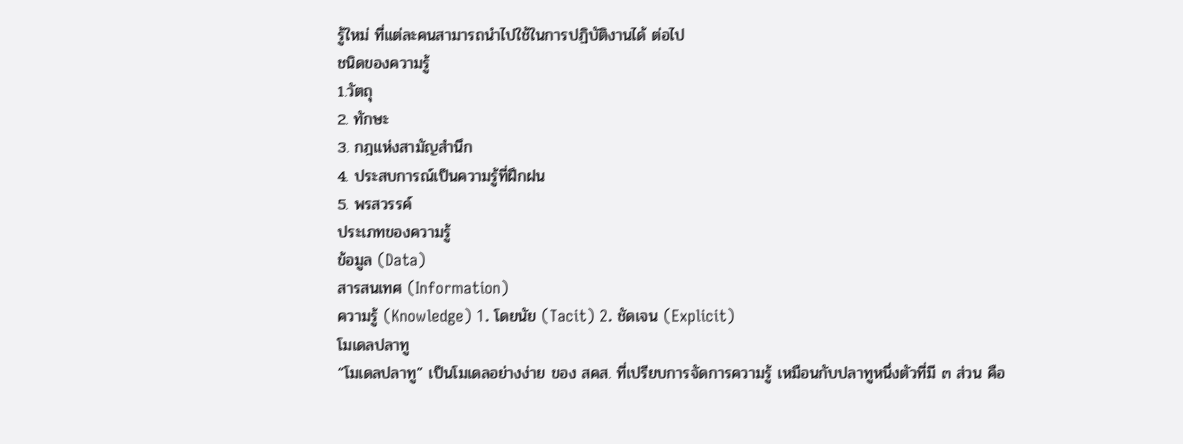รู้ใหม่ ที่แต่ละคนสามารถนำไปใช้ในการปฏิบัติงานได้ ต่อไป
ชนิดของความรู้
1.วัตถุ
2. ทักษะ
3. กฎแห่งสามัญสำนึก
4. ประสบการณ์เป็นความรู้ที่ฝึกฝน
5. พรสวรรค์
ประเภทของความรู้
ข้อมูล (Data)
สารสนเทศ (Information)
ความรู้ (Knowledge) 1. โดยนัย (Tacit) 2. ชัดเจน (Explicit)
โมเดลปลาทู
“โมเดลปลาทู” เป็นโมเดลอย่างง่าย ของ สคส. ที่เปรียบการจัดการความรู้ เหมือนกับปลาทูหนึ่งตัวที่มี ๓ ส่วน คือ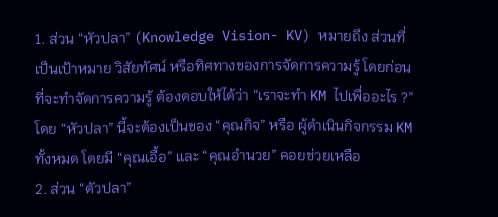1. ส่วน “หัวปลา” (Knowledge Vision- KV) หมายถึง ส่วนที่เป็นเป้าหมาย วิสัยทัศน์ หรือทิศทางของการจัดการความรู้ โดยก่อนที่จะทำจัดการความรู้ ต้องตอบให้ได้ว่า “เราจะทำ KM ไปเพื่ออะไร ?” โดย “หัวปลา” นี้จะต้องเป็นของ “คุณกิจ” หรือ ผู้ดำเนินกิจกรรม KM ทั้งหมด โดยมี “คุณเอื้อ” และ “คุณอำนวย” คอยช่วยเหลือ
2. ส่วน “ตัวปลา”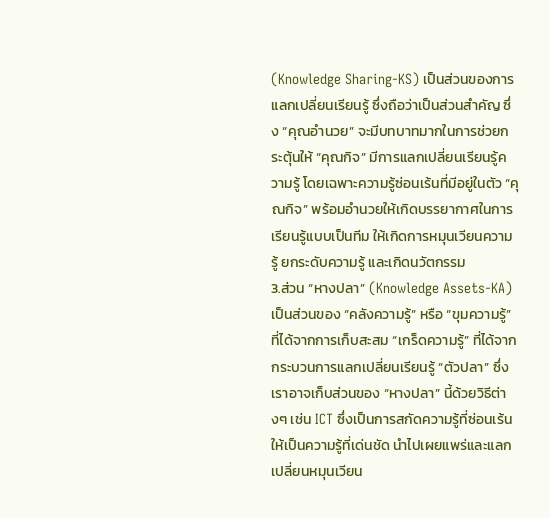(Knowledge Sharing-KS) เป็นส่วนของการแลกเปลี่ยนเรียนรู้ ซึ่งถือว่าเป็นส่วนสำคัญ ซึ่ง “คุณอำนวย” จะมีบทบาทมากในการช่วยกระตุ้นให้ “คุณกิจ” มีการแลกเปลี่ยนเรียนรู้ความรู้ โดยเฉพาะความรู้ซ่อนเร้นที่มีอยู่ในตัว “คุณกิจ” พร้อมอำนวยให้เกิดบรรยากาศในการเรียนรู้แบบเป็นทีม ให้เกิดการหมุนเวียนความรู้ ยกระดับความรู้ และเกิดนวัตกรรม
3.ส่วน “หางปลา” (Knowledge Assets-KA) เป็นส่วนของ “คลังความรู้” หรือ “ขุมความรู้” ที่ได้จากการเก็บสะสม “เกร็ดความรู้” ที่ได้จากกระบวนการแลกเปลี่ยนเรียนรู้ “ตัวปลา” ซึ่งเราอาจเก็บส่วนของ “หางปลา” นี้ด้วยวิธีต่างๆ เช่น ICT ซึ่งเป็นการสกัดความรู้ที่ซ่อนเร้นให้เป็นความรู้ที่เด่นชัด นำไปเผยแพร่และแลกเปลี่ยนหมุนเวียน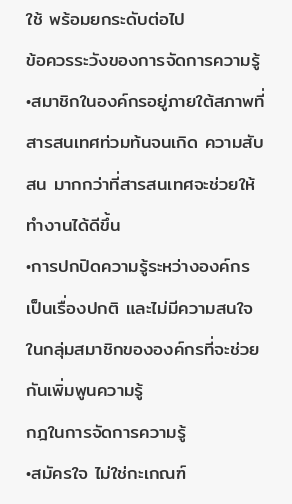ใช้ พร้อมยกระดับต่อไป
ข้อควรระวังของการจัดการความรู้
•สมาชิกในองค์กรอยู่ภายใต้สภาพที่สารสนเทศท่วมท้นจนเกิด ความสับสน มากกว่าที่สารสนเทศจะช่วยให้ทำงานได้ดีขึ้น
•การปกปิดความรู้ระหว่างองค์กรเป็นเรื่องปกติ และไม่มีความสนใจในกลุ่มสมาชิกขององค์กรที่จะช่วยกันเพิ่มพูนความรู้
กฎในการจัดการความรู้
•สมัครใจ ไม่ใช่กะเกณฑ์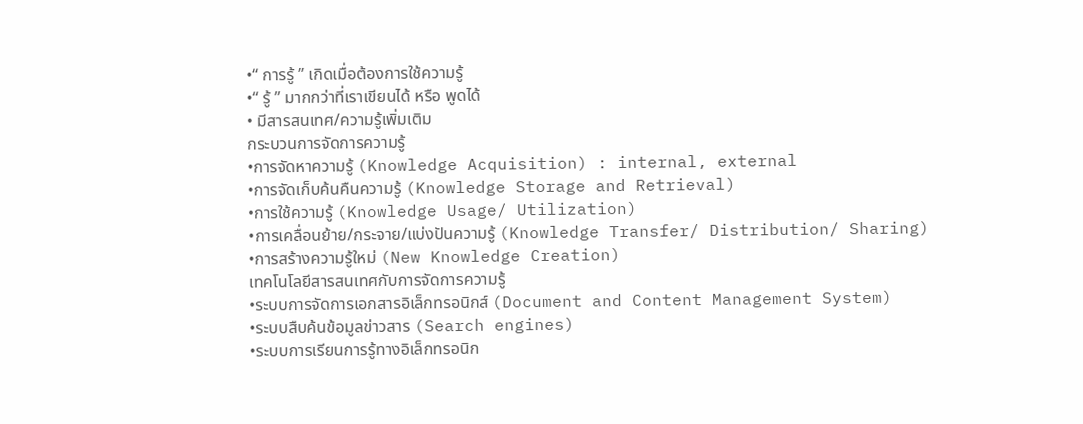•“ การรู้ ” เกิดเมื่อต้องการใช้ความรู้
•“ รู้ ” มากกว่าที่เราเขียนได้ หรือ พูดได้
• มีสารสนเทศ/ความรู้เพิ่มเติม
กระบวนการจัดการความรู้
•การจัดหาความรู้ (Knowledge Acquisition) : internal, external
•การจัดเก็บค้นคืนความรู้ (Knowledge Storage and Retrieval)
•การใช้ความรู้ (Knowledge Usage/ Utilization)
•การเคลื่อนย้าย/กระจาย/แบ่งปันความรู้ (Knowledge Transfer/ Distribution/ Sharing)
•การสร้างความรู้ใหม่ (New Knowledge Creation)
เทคโนโลยีสารสนเทศกับการจัดการความรู้
•ระบบการจัดการเอกสารอิเล็กทรอนิกส์ (Document and Content Management System)
•ระบบสืบค้นข้อมูลข่าวสาร (Search engines)
•ระบบการเรียนการรู้ทางอิเล็กทรอนิก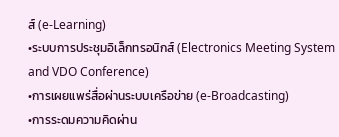ส์ (e-Learning)
•ระบบการประชุมอิเล็กทรอนิกส์ (Electronics Meeting System and VDO Conference)
•การเผยแพร่สื่อผ่านระบบเครือข่าย (e-Broadcasting)
•การระดมความคิดผ่าน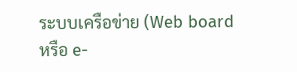ระบบเครือข่าย (Web board หรือ e-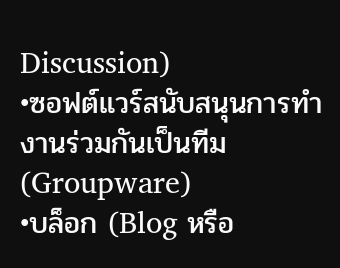Discussion)
•ซอฟต์แวร์สนับสนุนการทำงานร่วมกันเป็นทีม (Groupware)
•บล็อก (Blog หรือ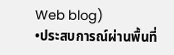Web blog)
•ประสบการณ์ผ่านพื้นที่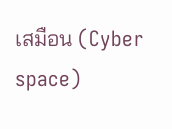เสมือน (Cyber space)